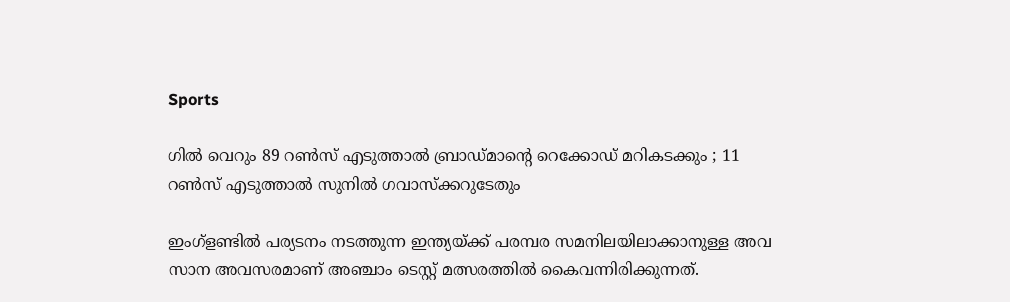Sports

ഗില്‍ വെറും 89 റണ്‍സ് എടുത്താല്‍ ബ്രാഡ്മാന്റെ റെക്കോഡ് മറികടക്കും ; 11 റണ്‍സ് എടുത്താല്‍ സുനില്‍ ഗവാസ്‌ക്കറുടേതും

ഇംഗ്‌ളണ്ടില്‍ പര്യടനം നടത്തുന്ന ഇന്ത്യയ്ക്ക് പരമ്പര സമനിലയിലാക്കാനുള്ള അവ സാന അവസരമാണ് അഞ്ചാം ടെസ്റ്റ് മത്സരത്തില്‍ കൈവന്നിരിക്കുന്നത്.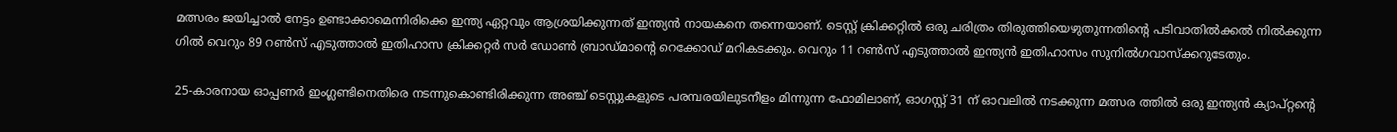മത്സരം ജയിച്ചാല്‍ നേട്ടം ഉണ്ടാക്കാമെന്നിരിക്കെ ഇന്ത്യ ഏറ്റവും ആശ്രയിക്കുന്നത് ഇന്ത്യന്‍ നായകനെ തന്നെയാണ്. ടെസ്റ്റ് ക്രിക്കറ്റില്‍ ഒരു ചരിത്രം തിരുത്തിയെഴുതുന്നതിന്റെ പടിവാതില്‍ക്കല്‍ നില്‍ക്കുന്ന ഗില്‍ വെറും 89 റണ്‍സ് എടുത്താല്‍ ഇതിഹാസ ക്രിക്കറ്റര്‍ സര്‍ ഡോണ്‍ ബ്രാഡ്മാന്റെ റെക്കോഡ് മറികടക്കും. വെറും 11 റണ്‍സ് എടുത്താല്‍ ഇന്ത്യന്‍ ഇതിഹാസം സുനില്‍ഗവാസ്‌ക്കറുടേതും.

25-കാരനായ ഓപ്പണര്‍ ഇംഗ്ലണ്ടിനെതിരെ നടന്നുകൊണ്ടിരിക്കുന്ന അഞ്ച് ടെസ്റ്റുകളുടെ പരമ്പരയിലുടനീളം മിന്നുന്ന ഫോമിലാണ്, ഓഗസ്റ്റ് 31 ന് ഓവലില്‍ നടക്കുന്ന മത്സര ത്തില്‍ ഒരു ഇന്ത്യന്‍ ക്യാപ്റ്റന്റെ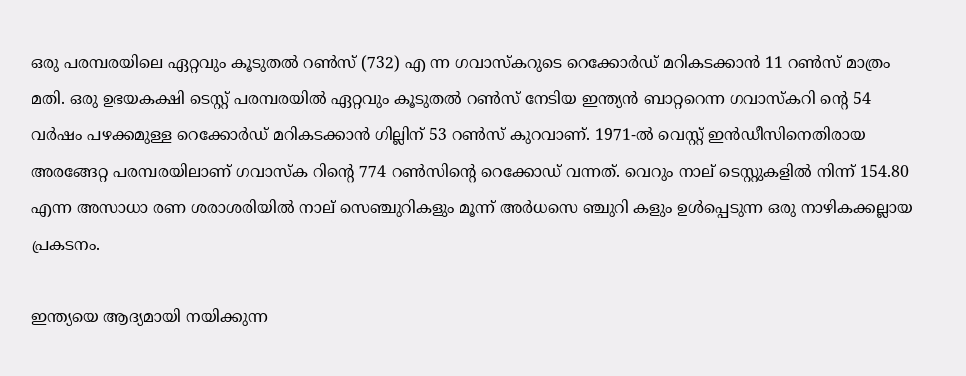ഒരു പരമ്പരയിലെ ഏറ്റവും കൂടുതല്‍ റണ്‍സ് (732) എ ന്ന ഗവാസ്‌കറുടെ റെക്കോര്‍ഡ് മറികടക്കാന്‍ 11 റണ്‍സ് മാത്രം മതി. ഒരു ഉഭയകക്ഷി ടെസ്റ്റ് പരമ്പരയില്‍ ഏറ്റവും കൂടുതല്‍ റണ്‍സ് നേടിയ ഇന്ത്യന്‍ ബാറ്ററെന്ന ഗവാസ്‌കറി ന്റെ 54 വര്‍ഷം പഴക്കമുള്ള റെക്കോര്‍ഡ് മറികടക്കാന്‍ ഗില്ലിന് 53 റണ്‍സ് കുറവാണ്. 1971-ല്‍ വെസ്റ്റ് ഇന്‍ഡീസിനെതിരായ അരങ്ങേറ്റ പരമ്പരയിലാണ് ഗവാസ്‌ക റിന്റെ 774 റണ്‍സിന്റെ റെക്കോഡ് വന്നത്. വെറും നാല് ടെസ്റ്റുകളില്‍ നിന്ന് 154.80 എന്ന അസാധാ രണ ശരാശരിയില്‍ നാല് സെഞ്ചുറികളും മൂന്ന് അര്‍ധസെ ഞ്ചുറി കളും ഉള്‍പ്പെടുന്ന ഒരു നാഴികക്കല്ലായ പ്രകടനം.

ഇന്ത്യയെ ആദ്യമായി നയിക്കുന്ന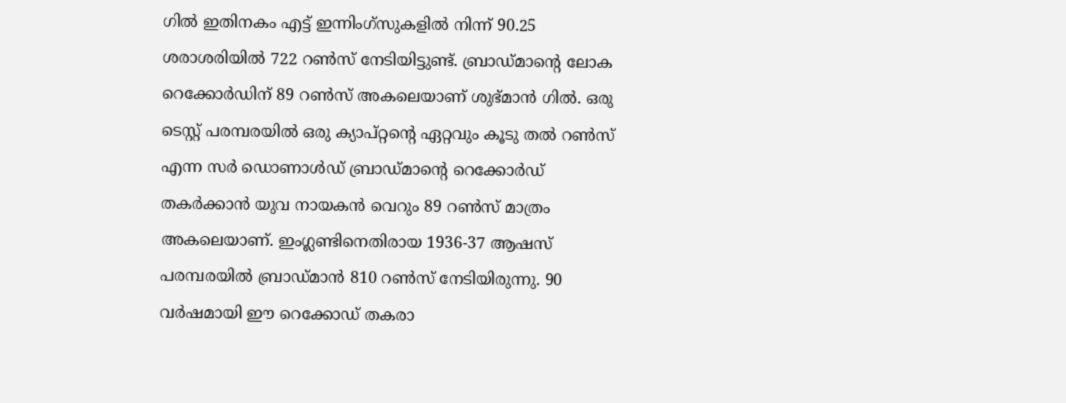ഗില്‍ ഇതിനകം എട്ട് ഇന്നിംഗ്സുകളില്‍ നിന്ന് 90.25 ശരാശരിയില്‍ 722 റണ്‍സ് നേടിയിട്ടുണ്ട്. ബ്രാഡ്മാന്റെ ലോക റെക്കോര്‍ഡിന് 89 റണ്‍സ് അകലെയാണ് ശുഭ്മാന്‍ ഗില്‍. ഒരു ടെസ്റ്റ് പരമ്പരയില്‍ ഒരു ക്യാപ്റ്റന്റെ ഏറ്റവും കൂടു തല്‍ റണ്‍സ് എന്ന സര്‍ ഡൊണാള്‍ഡ് ബ്രാഡ്മാന്റെ റെക്കോര്‍ഡ് തകര്‍ക്കാന്‍ യുവ നായകന്‍ വെറും 89 റണ്‍സ് മാത്രം അകലെയാണ്. ഇംഗ്ലണ്ടിനെതിരായ 1936-37 ആഷസ് പരമ്പരയില്‍ ബ്രാഡ്മാന്‍ 810 റണ്‍സ് നേടിയിരുന്നു. 90 വര്‍ഷമായി ഈ റെക്കോഡ് തകരാ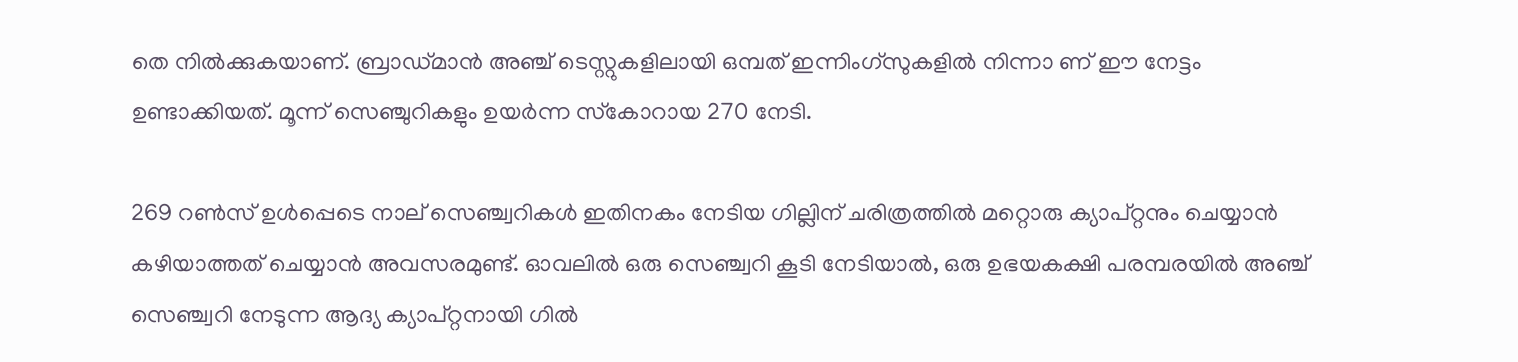തെ നില്‍ക്കുകയാണ്. ബ്രാഡ്മാന്‍ അഞ്ച് ടെസ്റ്റുകളിലായി ഒമ്പത് ഇന്നിംഗ്സുകളില്‍ നിന്നാ ണ് ഈ നേട്ടം ഉണ്ടാക്കിയത്. മൂന്ന് സെഞ്ചുറികളും ഉയര്‍ന്ന സ്‌കോറായ 270 നേടി.

269 റണ്‍സ് ഉള്‍പ്പെടെ നാല് സെഞ്ച്വറികള്‍ ഇതിനകം നേടിയ ഗില്ലിന് ചരിത്രത്തില്‍ മറ്റൊരു ക്യാപ്റ്റനും ചെയ്യാന്‍ കഴിയാത്തത് ചെയ്യാന്‍ അവസരമുണ്ട്. ഓവലില്‍ ഒരു സെഞ്ച്വറി കൂടി നേടിയാല്‍, ഒരു ഉഭയകക്ഷി പരമ്പരയില്‍ അഞ്ച് സെഞ്ച്വറി നേടുന്ന ആദ്യ ക്യാപ്റ്റനായി ഗില്‍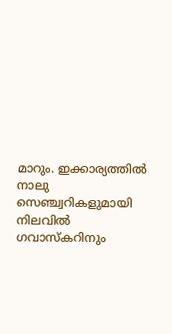മാറും. ഇക്കാര്യത്തില്‍ നാലു സെഞ്ച്വറികളുമായി നിലവില്‍ ഗവാസ്‌കറിനും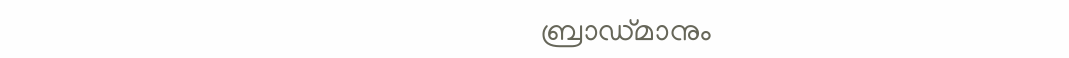ബ്രാഡ്മാനും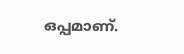ഒപ്പമാണ്.